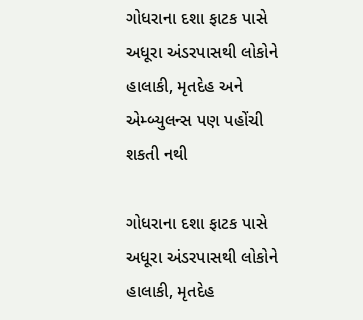ગોધરાના દશા ફાટક પાસે અધૂરા અંડરપાસથી લોકોને હાલાકી, મૃતદેહ અને એમ્બ્યુલન્સ પણ પહોંચી શકતી નથી

ગોધરાના દશા ફાટક પાસે અધૂરા અંડરપાસથી લોકોને હાલાકી, મૃતદેહ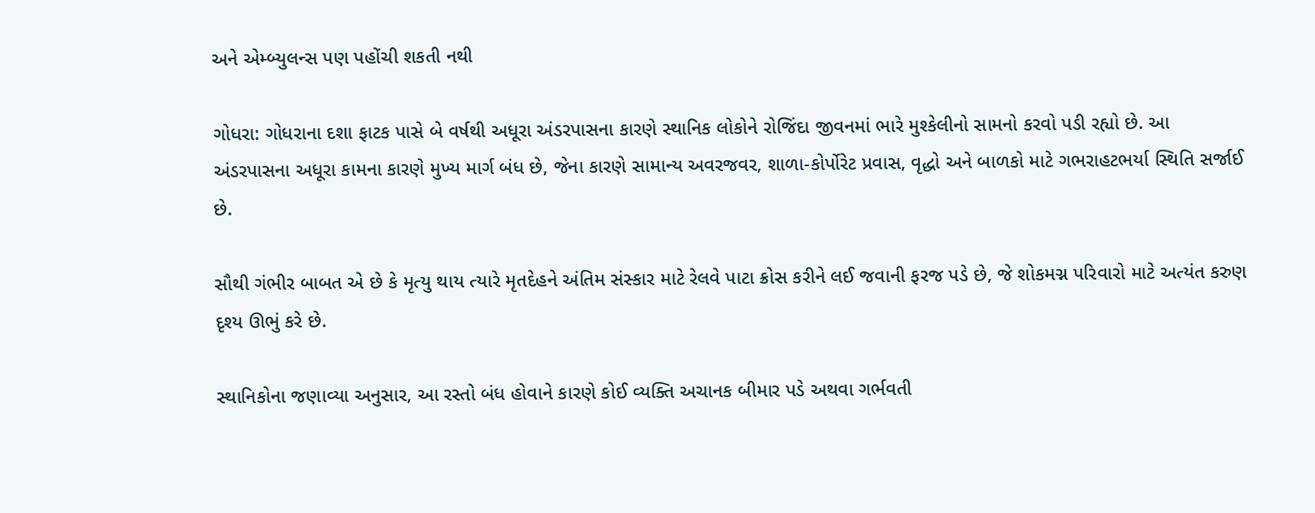અને એમ્બ્યુલન્સ પણ પહોંચી શકતી નથી

ગોધરા: ગોધરાના દશા ફાટક પાસે બે વર્ષથી અધૂરા અંડરપાસના કારણે સ્થાનિક લોકોને રોજિંદા જીવનમાં ભારે મુશ્કેલીનો સામનો કરવો પડી રહ્યો છે. આ અંડરપાસના અધૂરા કામના કારણે મુખ્ય માર્ગ બંધ છે, જેના કારણે સામાન્ય અવરજવર, શાળા-કોર્પોરેટ પ્રવાસ, વૃદ્ધો અને બાળકો માટે ગભરાહટભર્યા સ્થિતિ સર્જાઈ છે.

સૌથી ગંભીર બાબત એ છે કે મૃત્યુ થાય ત્યારે મૃતદેહને અંતિમ સંસ્કાર માટે રેલવે પાટા ક્રોસ કરીને લઈ જવાની ફરજ પડે છે, જે શોકમગ્ન પરિવારો માટે અત્યંત કરુણ દૃશ્ય ઊભું કરે છે.

સ્થાનિકોના જણાવ્યા અનુસાર, આ રસ્તો બંધ હોવાને કારણે કોઈ વ્યક્તિ અચાનક બીમાર પડે અથવા ગર્ભવતી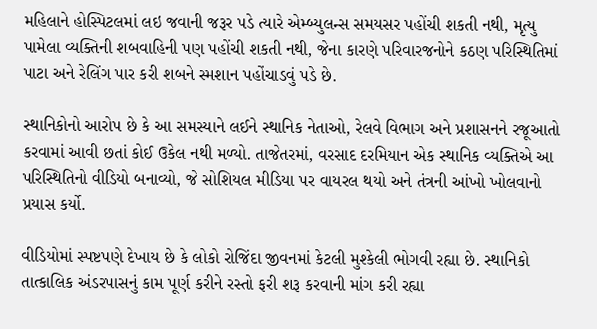મહિલાને હોસ્પિટલમાં લઇ જવાની જરૂર પડે ત્યારે એમ્બ્યુલન્સ સમયસર પહોંચી શકતી નથી, મૃત્યુ પામેલા વ્યક્તિની શબવાહિની પણ પહોંચી શકતી નથી, જેના કારણે પરિવારજનોને કઠણ પરિસ્થિતિમાં પાટા અને રેલિંગ પાર કરી શબને સ્મશાન પહોંચાડવું પડે છે.

સ્થાનિકોનો આરોપ છે કે આ સમસ્યાને લઈને સ્થાનિક નેતાઓ, રેલવે વિભાગ અને પ્રશાસનને રજૂઆતો કરવામાં આવી છતાં કોઈ ઉકેલ નથી મળ્યો. તાજેતરમાં, વરસાદ દરમિયાન એક સ્થાનિક વ્યક્તિએ આ પરિસ્થિતિનો વીડિયો બનાવ્યો, જે સોશિયલ મીડિયા પર વાયરલ થયો અને તંત્રની આંખો ખોલવાનો પ્રયાસ કર્યો.

વીડિયોમાં સ્પષ્ટપણે દેખાય છે કે લોકો રોજિંદા જીવનમાં કેટલી મુશ્કેલી ભોગવી રહ્યા છે. સ્થાનિકો તાત્કાલિક અંડરપાસનું કામ પૂર્ણ કરીને રસ્તો ફરી શરૂ કરવાની માંગ કરી રહ્યા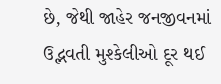છે, જેથી જાહેર જનજીવનમાં ઉદ્ભવતી મુશ્કેલીઓ દૂર થઈ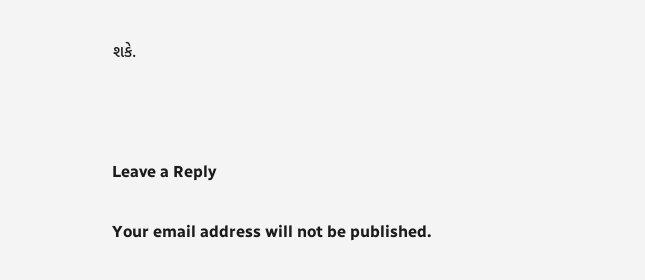શકે.



Leave a Reply

Your email address will not be published.